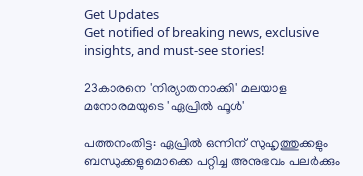Get Updates
Get notified of breaking news, exclusive insights, and must-see stories!

23കാരനെ 'നിര്യാതനാക്കി' മലയാള മനോരമയുടെ 'ഏപ്രില്‍ ഫൂള്‍'

പത്തനംതിട്ട: ഏപ്രില്‍ ഒന്നിന് സുഹൃത്തുക്കളും ബന്ധുക്കളുമൊക്കെ പറ്റിച്ച അനുഭവം പലര്‍ക്കും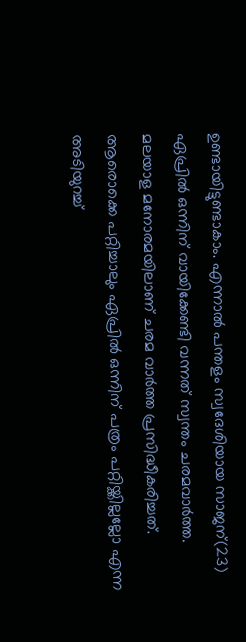ഉണ്ടായിട്ടുണ്ടാകാം. എന്നാല്‍ പന്തളം സ്വദേശിയായ സാജന്(23) ഏപ്രില്‍ ഒന്നിന് വായിക്കേണ്ടി വന്നത് സ്വന്തം ചരമവാര്‍ത്ത. മലയാള മനോരമയിലാണ് ചരമ വാര്‍ത്ത പ്രസിദ്ധീകരിച്ചത്. ആരൊക്കെ പറ്റിച്ചാലും ഏപ്രില്‍ ഒന്നിന് പത്രം പറ്റിയ്ക്കില്ലല്ലോ എന്ന അടിയുറച്ച്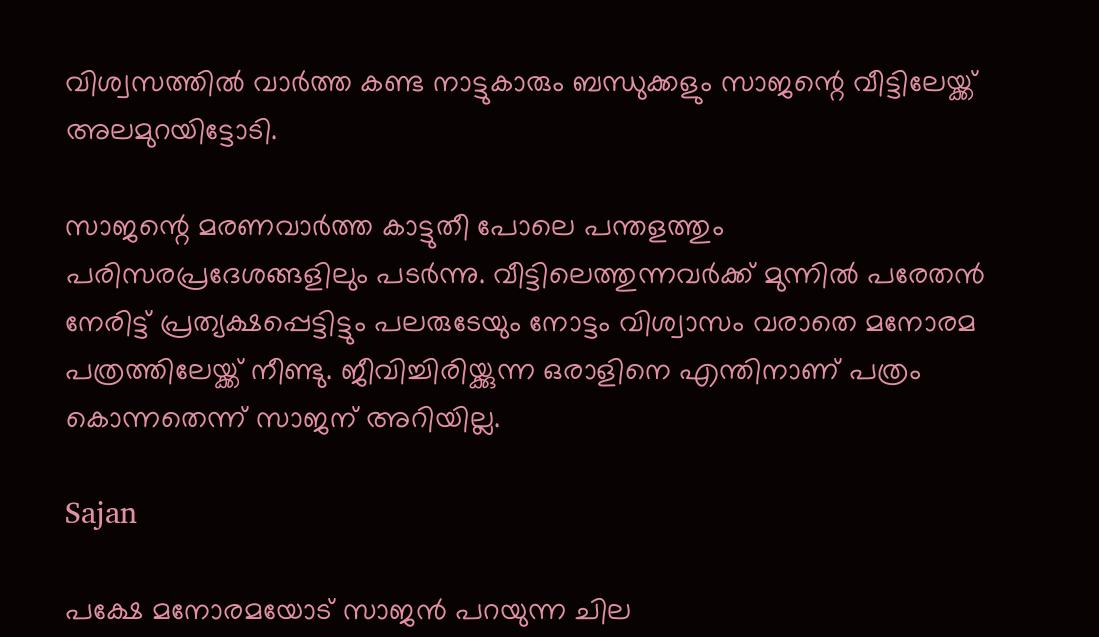വിശ്വസത്തില്‍ വാര്‍ത്ത കണ്ട നാട്ടുകാരും ബന്ധുക്കളും സാജന്റെ വീട്ടിലേയ്ക്ക് അലമുറയിട്ടോടി.

സാജന്റെ മരണവാര്‍ത്ത കാട്ടുതീ പോലെ പന്തളത്തും പരിസരപ്രദേശങ്ങളിലും പടര്‍ന്നു. വീട്ടിലെത്തുന്നവര്‍ക്ക് മുന്നില്‍ പരേതന്‍ നേരിട്ട് പ്രത്യക്ഷപ്പെട്ടിട്ടും പലരുടേയും നോട്ടം വിശ്വാസം വരാതെ മനോരമ പത്രത്തിലേയ്ക്ക് നീണ്ടു. ജീവിച്ചിരിയ്ക്കുന്ന ഒരാളിനെ എന്തിനാണ് പത്രം കൊന്നതെന്ന് സാജന് അറിയില്ല.

Sajan

പക്ഷേ മനോരമയോട് സാജന്‍ പറയുന്ന ചില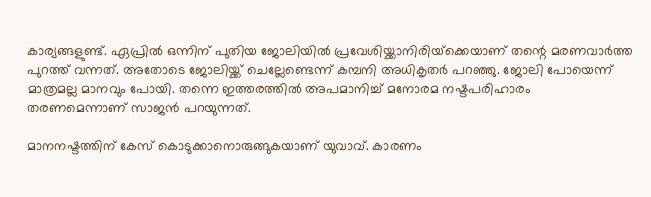കാര്യങ്ങളുണ്ട്. ഏപ്രില്‍ ഒന്നിന് പുതിയ ജോലിയില്‍ പ്രവേശിയ്ക്കാനിരിയ്‌ക്കെയാണ് തന്റെ മരണവാര്‍ത്ത പുറത്ത് വന്നത്. അതോടെ ജോലിയ്ക്ക് ചെല്ലേണ്ടെന്ന് കമ്പനി അധികൃതര്‍ പറഞ്ഞു. ജോലി പോയെന്ന് മാത്രമല്ല മാനവും പോയി. തന്നെ ഇത്തരത്തില്‍ അപമാനിച്ച് മനോരമ നഷ്ടപരിഹാരം തരണമെന്നാണ് സാജന്‍ പറയുന്നത്.

മാനനഷ്ടത്തിന് കേസ് കൊടുക്കാനൊരുങ്ങുകയാണ് യുവാവ്. കാരണം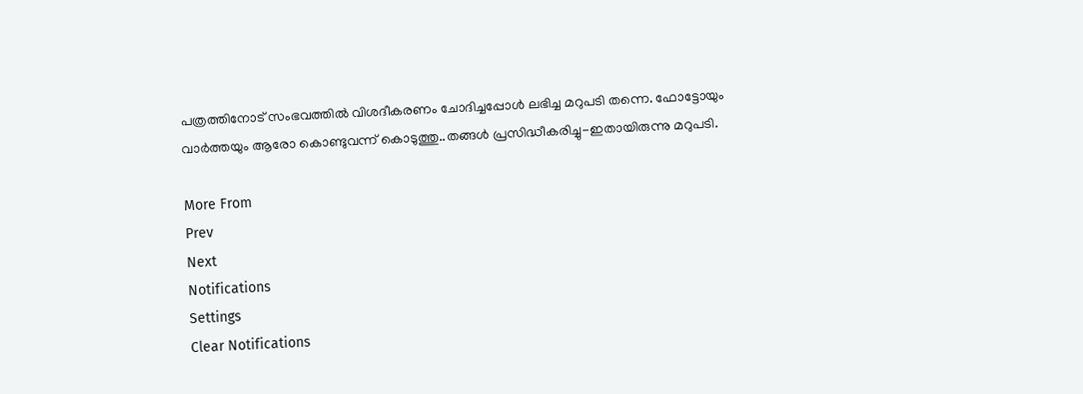പത്രത്തിനോട് സംഭവത്തില്‍ വിശദീകരണം ചോദിച്ചപ്പോള്‍ ലഭിച്ച മറുപടി തന്നെ. ഫോട്ടോയും വാര്‍ത്തയും ആരോ കൊണ്ടുവന്ന് കൊടുത്തു..തങ്ങള്‍ പ്രസിദ്ധീകരിച്ചു-ഇതായിരുന്നു മറുപടി.

More From
Prev
Next
Notifications
Settings
Clear Notifications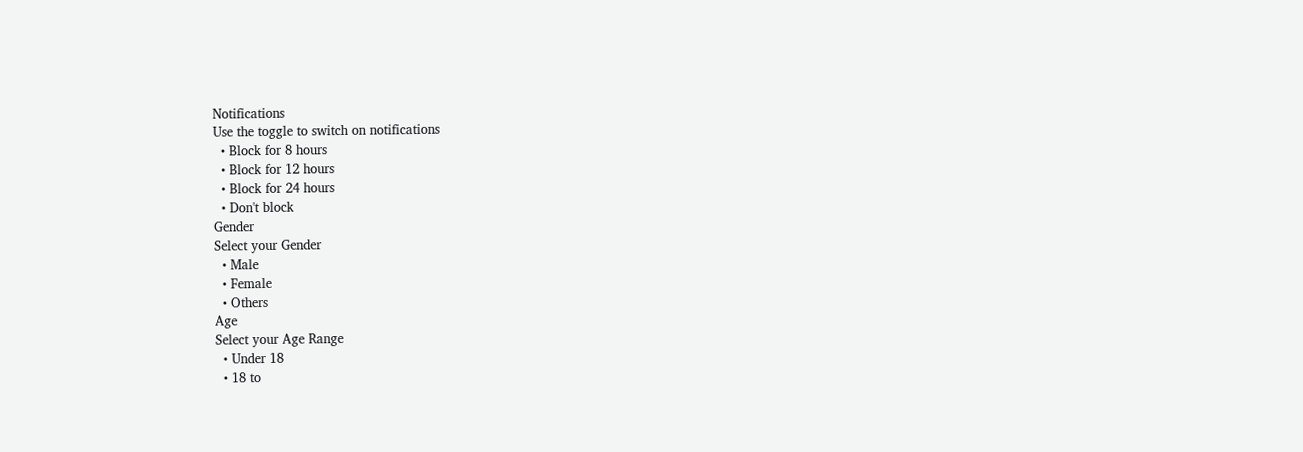Notifications
Use the toggle to switch on notifications
  • Block for 8 hours
  • Block for 12 hours
  • Block for 24 hours
  • Don't block
Gender
Select your Gender
  • Male
  • Female
  • Others
Age
Select your Age Range
  • Under 18
  • 18 to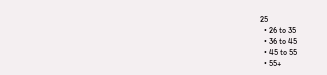25
  • 26 to 35
  • 36 to 45
  • 45 to 55
  • 55+